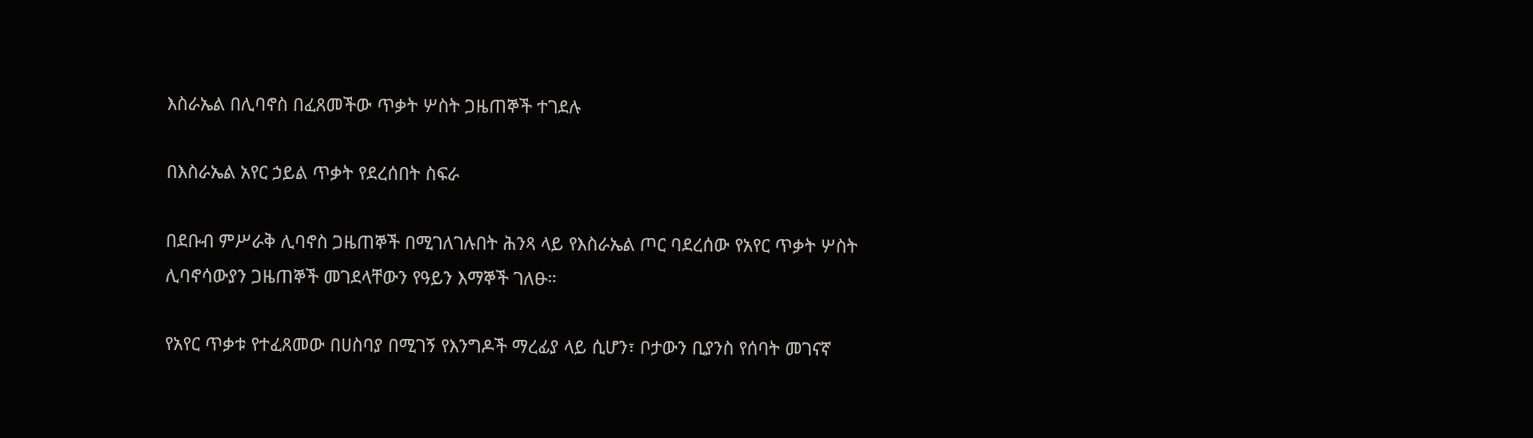እስራኤል በሊባኖስ በፈጸመችው ጥቃት ሦስት ጋዜጠኞች ተገደሉ

በእስራኤል አየር ኃይል ጥቃት የደረሰበት ስፍራ

በደቡብ ምሥራቅ ሊባኖስ ጋዜጠኞች በሚገለገሉበት ሕንጻ ላይ የእስራኤል ጦር ባደረሰው የአየር ጥቃት ሦስት ሊባኖሳውያን ጋዜጠኞች መገደላቸውን የዓይን እማኞች ገለፁ።

የአየር ጥቃቱ የተፈጸመው በሀስባያ በሚገኝ የእንግዶች ማረፊያ ላይ ሲሆን፣ ቦታውን ቢያንስ የሰባት መገናኛ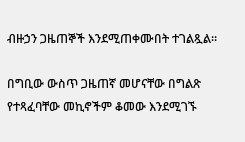ብዙኃን ጋዜጠኞች እንደሚጠቀሙበት ተገልጿል።

በግቢው ውስጥ ጋዜጠኛ መሆናቸው በግልጽ የተጻፈባቸው መኪኖችም ቆመው እንደሚገኙ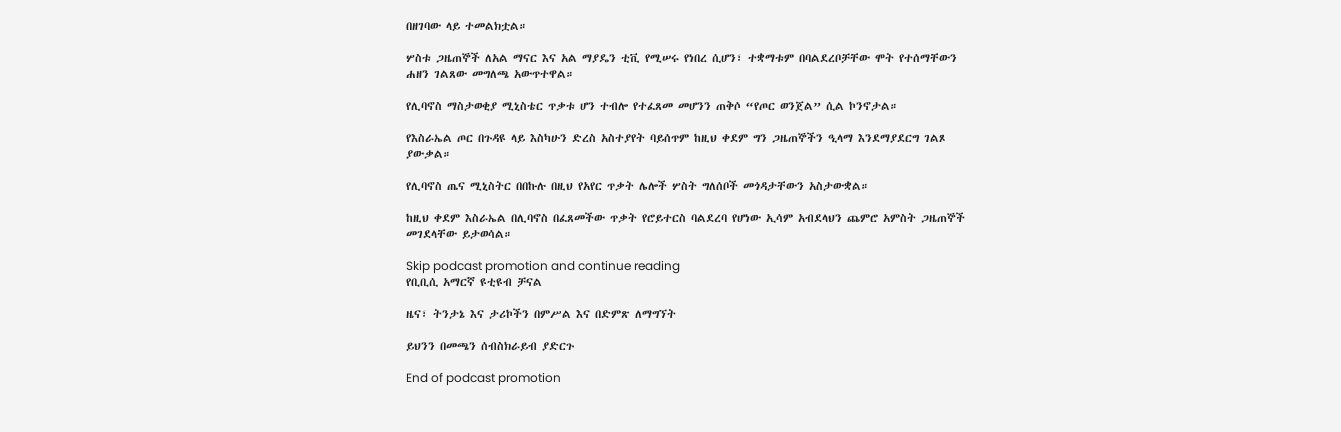በዘገባው ላይ ተመልክቷል።

ሦስቱ ጋዜጠኞች ለአል ማናር እና አል ማያዴን ቲቪ የሚሠሩ የነበረ ሲሆን፣ ተቋማቱም በባልደረቦቻቸው ሞት የተሰማቸውን ሐዘን ገልጸው መግለጫ አውጥተዋል።

የሊባኖስ ማስታወቂያ ሚኒስቴር ጥቃቱ ሆን ተብሎ የተፈጸመ መሆንን ጠቅሶ “የጦር ወንጀል” ሲል ኮንኖታል።

የእስራኤል ጦር በጉዳዩ ላይ እስካሁን ድረስ አስተያየት ባይሰጥም ከዚህ ቀደም ግን ጋዜጠኞችን ዒላማ እንደማያደርግ ገልጾ ያውቃል።

የሊባኖስ ጤና ሚኒስትር በበኩሉ በዚህ የአየር ጥቃት ሌሎች ሦስት ግለሰቦች መጎዳታቸውን አስታውቋል።

ከዚህ ቀደም እስራኤል በሊባኖስ በፈጸመችው ጥቃት የሮይተርስ ባልደረባ የሆነው ኢሳም አብደላህን ጨምሮ አምስት ጋዜጠኞች መገደላቸው ይታወሳል።

Skip podcast promotion and continue reading
የቢቢሲ አማርኛ ዩቲዩብ ቻናል

ዜና፣ ትንታኔ እና ታሪኮችን በምሥል እና በድምጽ ለማግኘት

ይህንን በመጫን ሰብስክራይብ ያድርጉ

End of podcast promotion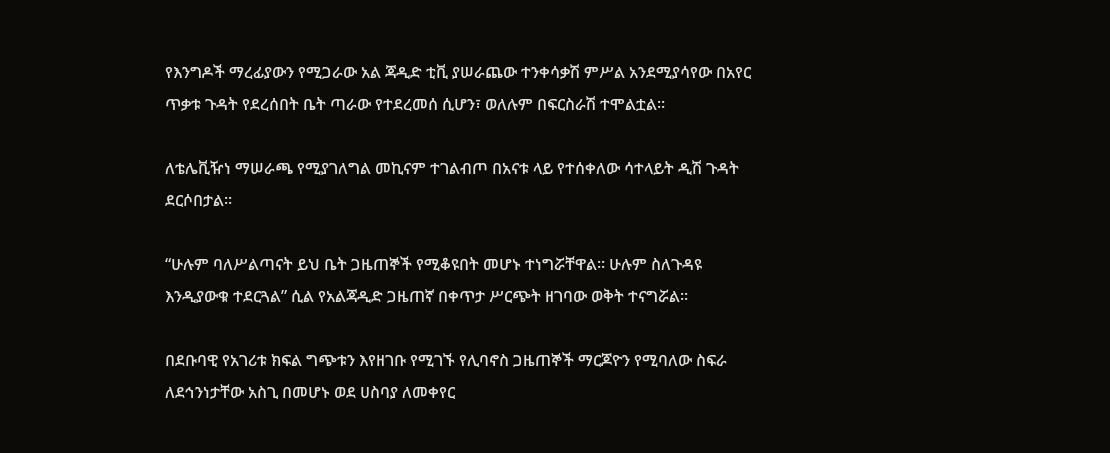የእንግዶች ማረፊያውን የሚጋራው አል ጃዲድ ቲቪ ያሠራጨው ተንቀሳቃሽ ምሥል አንደሚያሳየው በአየር ጥቃቱ ጉዳት የደረሰበት ቤት ጣራው የተደረመሰ ሲሆን፣ ወለሉም በፍርስራሽ ተሞልቷል።

ለቴሌቪዥነ ማሠራጫ የሚያገለግል መኪናም ተገልብጦ በአናቱ ላይ የተሰቀለው ሳተላይት ዲሽ ጉዳት ደርሶበታል።

“ሁሉም ባለሥልጣናት ይህ ቤት ጋዜጠኞች የሚቆዩበት መሆኑ ተነግሯቸዋል። ሁሉም ስለጉዳዩ እንዲያውቁ ተደርጓል” ሲል የአልጃዲድ ጋዜጠኛ በቀጥታ ሥርጭት ዘገባው ወቅት ተናግሯል።

በደቡባዊ የአገሪቱ ክፍል ግጭቱን እየዘገቡ የሚገኙ የሊባኖስ ጋዜጠኞች ማርጆዮን የሚባለው ስፍራ ለደኅንነታቸው አስጊ በመሆኑ ወደ ሀስባያ ለመቀየር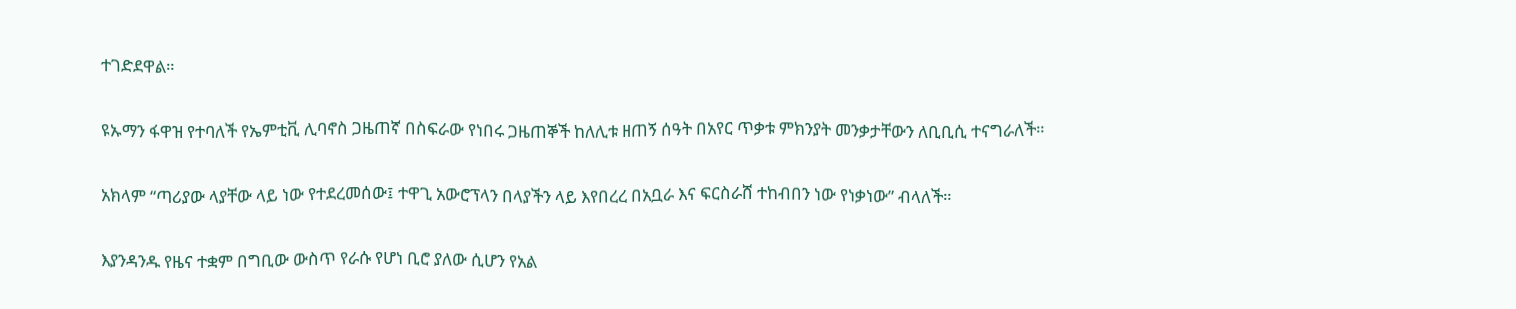ተገድደዋል።

ዩኡማን ፋዋዝ የተባለች የኤምቲቪ ሊባኖስ ጋዜጠኛ በስፍራው የነበሩ ጋዜጠኞች ከለሊቱ ዘጠኝ ሰዓት በአየር ጥቃቱ ምክንያት መንቃታቸውን ለቢቢሲ ተናግራለች።

አክላም “ጣሪያው ላያቸው ላይ ነው የተደረመሰው፤ ተዋጊ አውሮፕላን በላያችን ላይ እየበረረ በአቧራ እና ፍርስራሸ ተከብበን ነው የነቃነው” ብላለች።

እያንዳንዱ የዜና ተቋም በግቢው ውስጥ የራሱ የሆነ ቢሮ ያለው ሲሆን የአል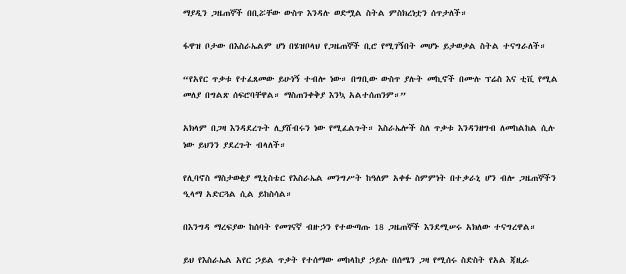ማያዲን ጋዜጠኞች በቢሯቸው ውስጥ እንዳሉ ወድሟል ስትል ምስክረነቷን ሰጥታለች።

ፋዋዝ ቦታው በእስራኤልም ሆነ በሄዝቦላህ የጋዜጠኞች ቢሮ የሚገኝበት መሆኑ ይታወቃል ስትል ተናግራለች።

“የአየር ጥቃቱ የተፈጸመው ይሁነኝ ተብሎ ነው። በግቢው ውስጥ ያሉት መኪኖች በሙሉ ፕሬስ እና ቲቪ የሚል መለያ በግልጽ ሰፍሮባቸዋል። ማስጠንቀቅያ እንኳ አልተሰጠንም።”

አክላም በጋዛ እንዳደረጉት ሊያሸብሩን ነው የሚፈልጉት። እስራኤሎች ስለ ጥቃቱ እንዳንዘግብ ለመከልከል ሲሉ ነው ይህንን ያደረጉት ብላለች።

የሊባኖስ ማስታወቂያ ሚኒስቴር የእስራኤል መንግሥት ከዓለም አቀፉ ስምምነት በተቃራኒ ሆን ብሎ ጋዜጠኞችን ዒላማ አድርጓል ሲል ይከስሳል።

በእንግዳ ማረፍያው ከሰባት የመገናኛ ብዙኃን የተውጣጡ 18 ጋዜጠኞች እንደሚሠሩ አክለው ተናግረዋል።

ይህ የእስራኤል አየር ኃይል ጥቃት የተሰማው መከላከያ ኃይሉ በሰሜን ጋዛ የሚሰሩ ስድስት የአል ጃዚራ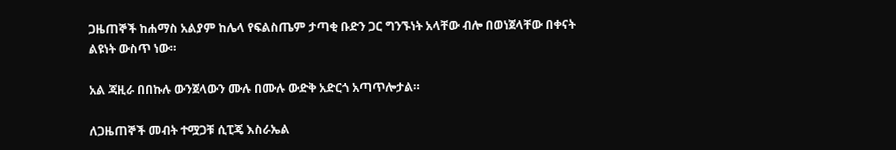ጋዜጠኞች ከሐማስ አልያም ከሌላ የፍልስጤም ታጣቂ ቡድን ጋር ግንኙነት አላቸው ብሎ በወነጀላቸው በቀናት ልዩነት ውስጥ ነው።

አል ጃዚራ በበኩሉ ውንጀላውን ሙሉ በሙሉ ውድቅ አድርጎ አጣጥሎታል።

ለጋዜጠኞች መብት ተሟጋቹ ሲፒጄ እስራኤል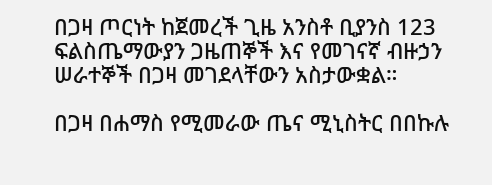በጋዛ ጦርነት ከጀመረች ጊዜ አንስቶ ቢያንስ 123 ፍልስጤማውያን ጋዜጠኞች እና የመገናኛ ብዙኃን ሠራተኞች በጋዛ መገደላቸውን አስታውቋል።

በጋዛ በሐማስ የሚመራው ጤና ሚኒስትር በበኩሉ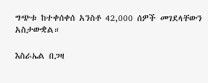ግጭቱ ከተቀሰቀሰ አንስቶ 42,000 ሰዎች መገደላቸውን አስታውቋል።

እስራኤል በጋዛ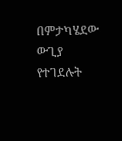በምታካሄደው ውጊያ የተገደሉት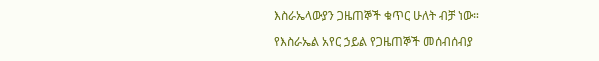እስራኤላውያን ጋዜጠኞች ቁጥር ሁለት ብቻ ነው።

የእስራኤል አየር ኃይል የጋዜጠኞች መሰብሰብያ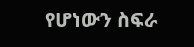የሆነውን ስፍራ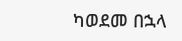ካወደመ በኋላ